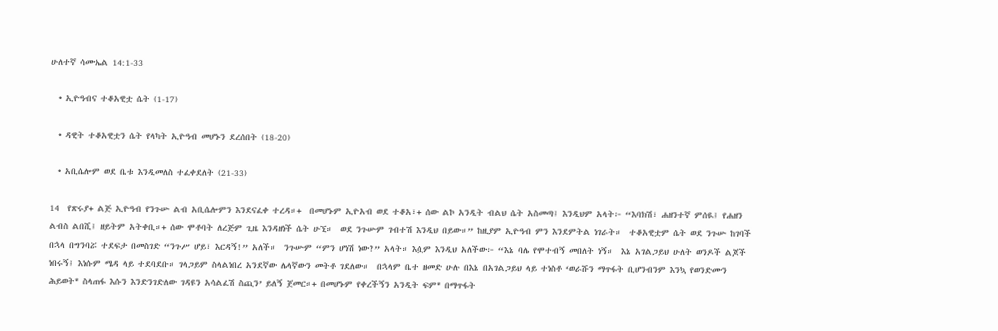ሁለተኛ ሳሙኤል 14:1-33

  • ኢዮዓብና ተቆአዊቷ ሴት (1-17)

  • ዳዊት ተቆአዊቷን ሴት የላካት ኢዮዓብ መሆኑን ደረሰበት (18-20)

  • አቢሴሎም ወደ ቤቱ እንዲመለስ ተፈቀደለት (21-33)

14  የጽሩያ+ ልጅ ኢዮዓብ የንጉሡ ልብ አቢሴሎምን እንደናፈቀ ተረዳ።+  በመሆኑም ኢዮአብ ወደ ተቆአ፣+ ሰው ልኮ አንዲት ብልህ ሴት አስመጣ፤ እንዲህም አላት፦ “እባክሽ፣ ሐዘንተኛ ምሰዪ፤ የሐዘን ልብስ ልበሺ፤ ዘይትም አትቀቢ።+ ሰው ሞቶባት ለረጅም ጊዜ እንዳዘነች ሴት ሁኚ።  ወደ ንጉሡም ገብተሽ እንዲህ በይው።” ከዚያም ኢዮዓብ ምን እንደምትል ነገራት።  ተቆአዊቷም ሴት ወደ ንጉሡ ከገባች በኋላ በግንባሯ ተደፍታ በመስገድ “ንጉሥ ሆይ፣ እርዳኝ!” አለች።  ንጉሡም “ምን ሆነሽ ነው?” አላት። እሷም እንዲህ አለችው፦ “እኔ ባሌ የሞተብኝ መበለት ነኝ።  እኔ አገልጋይህ ሁለት ወንዶች ልጆች ነበሩኝ፤ እነሱም ሜዳ ላይ ተደባደቡ። ገላጋይም ስላልነበረ አንደኛው ሌላኛውን መትቶ ገደለው።  በኋላም ቤተ ዘመድ ሁሉ በእኔ በአገልጋይህ ላይ ተነስቶ ‘ወራሹን ማጥፋት ቢሆንብንም እንኳ የወንድሙን ሕይወት* ስላጠፋ እሱን እንድንገድለው ገዳዩን አሳልፈሽ ስጪን’ ይለኝ ጀመር።+ በመሆኑም የቀረችኝን አንዲት ፍም* በማጥፋት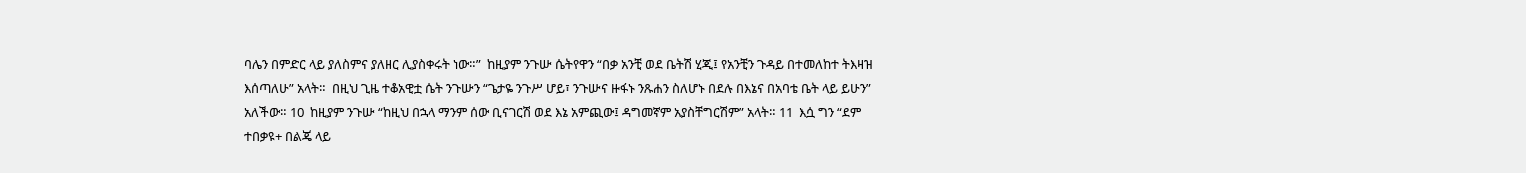ባሌን በምድር ላይ ያለስምና ያለዘር ሊያስቀሩት ነው።”  ከዚያም ንጉሡ ሴትየዋን “በቃ አንቺ ወደ ቤትሽ ሂጂ፤ የአንቺን ጉዳይ በተመለከተ ትእዛዝ እሰጣለሁ” አላት።  በዚህ ጊዜ ተቆአዊቷ ሴት ንጉሡን “ጌታዬ ንጉሥ ሆይ፣ ንጉሡና ዙፋኑ ንጹሐን ስለሆኑ በደሉ በእኔና በአባቴ ቤት ላይ ይሁን” አለችው። 10  ከዚያም ንጉሡ “ከዚህ በኋላ ማንም ሰው ቢናገርሽ ወደ እኔ አምጪው፤ ዳግመኛም አያስቸግርሽም” አላት። 11  እሷ ግን “ደም ተበቃዩ+ በልጄ ላይ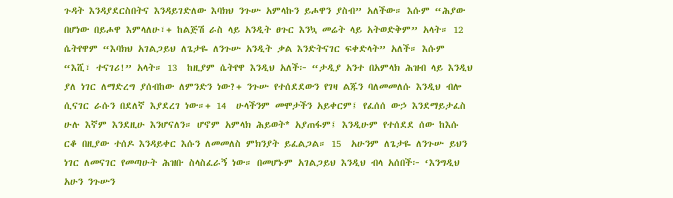ጉዳት እንዳያደርስበትና እንዳይገድለው እባክህ ንጉሡ አምላኩን ይሖዋን ያስብ” አለችው። እሱም “ሕያው በሆነው በይሖዋ እምላለሁ፣+ ከልጅሽ ራስ ላይ አንዲት ፀጉር እንኳ መሬት ላይ አትወድቅም” አላት። 12  ሴትየዋም “እባክህ አገልጋይህ ለጌታዬ ለንጉሡ አንዲት ቃል እንድትናገር ፍቀድላት” አለች። እሱም “እሺ፣ ተናገሪ!” አላት። 13  ከዚያም ሴትየዋ እንዲህ አለች፦ “ታዲያ አንተ በአምላክ ሕዝብ ላይ እንዲህ ያለ ነገር ለማድረግ ያሰብከው ለምንድን ነው?+ ንጉሡ የተሰደደውን የገዛ ልጁን ባለመመለሱ እንዲህ ብሎ ሲናገር ራሱን በደለኛ እያደረገ ነው።+ 14  ሁላችንም መሞታችን አይቀርም፤ የፈሰሰ ውኃ እንደማይታፈስ ሁሉ እኛም እንደዚሁ እንሆናለን። ሆኖም አምላክ ሕይወት* አያጠፋም፤ እንዲሁም የተሰደደ ሰው ከእሱ ርቆ በዚያው ተሰዶ እንዳይቀር እሱን ለመመለስ ምክንያት ይፈልጋል። 15  አሁንም ለጌታዬ ለንጉሡ ይህን ነገር ለመናገር የመጣሁት ሕዝቡ ስላስፈራኝ ነው። በመሆኑም አገልጋይህ እንዲህ ብላ አሰበች፦ ‘እንግዲህ አሁን ንጉሡን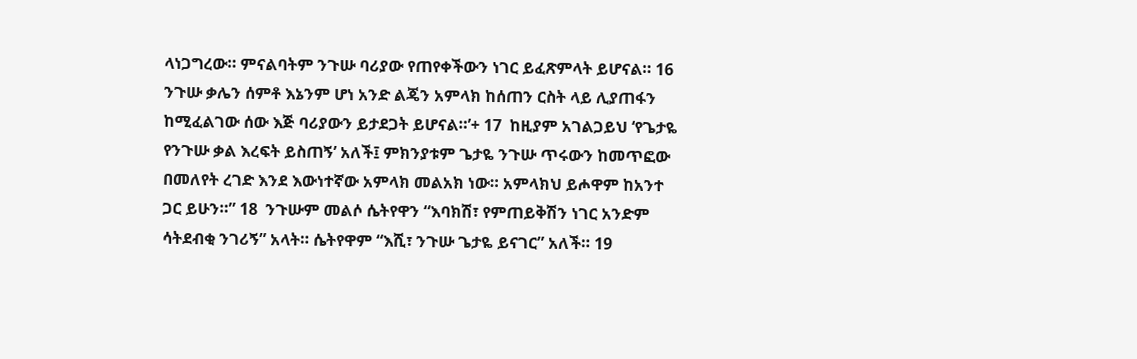ላነጋግረው። ምናልባትም ንጉሡ ባሪያው የጠየቀችውን ነገር ይፈጽምላት ይሆናል። 16  ንጉሡ ቃሌን ሰምቶ እኔንም ሆነ አንድ ልጄን አምላክ ከሰጠን ርስት ላይ ሊያጠፋን ከሚፈልገው ሰው እጅ ባሪያውን ይታደጋት ይሆናል።’+ 17  ከዚያም አገልጋይህ ‘የጌታዬ የንጉሡ ቃል እረፍት ይስጠኝ’ አለች፤ ምክንያቱም ጌታዬ ንጉሡ ጥሩውን ከመጥፎው በመለየት ረገድ እንደ እውነተኛው አምላክ መልአክ ነው። አምላክህ ይሖዋም ከአንተ ጋር ይሁን።” 18  ንጉሡም መልሶ ሴትየዋን “እባክሽ፣ የምጠይቅሽን ነገር አንድም ሳትደብቂ ንገሪኝ” አላት። ሴትየዋም “እሺ፣ ንጉሡ ጌታዬ ይናገር” አለች። 19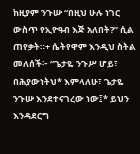ከዚያም ንጉሡ “በዚህ ሁሉ ነገር ውስጥ የኢዮዓብ እጅ አለበት?” ሲል ጠየቃት።+ ሴትየዋም እንዲህ ስትል መለሰች፦ “ጌታዬ ንጉሥ ሆይ፣ በሕያውነትህ* እምላለሁ፣ ጌታዬ ንጉሡ እንደተናገረው ነው፤* ይህን እንዳደርግ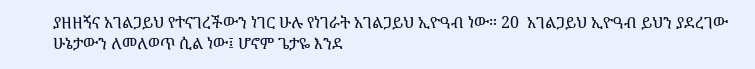ያዘዘኝና አገልጋይህ የተናገረችውን ነገር ሁሉ የነገራት አገልጋይህ ኢዮዓብ ነው። 20  አገልጋይህ ኢዮዓብ ይህን ያደረገው ሁኔታውን ለመለወጥ ሲል ነው፤ ሆኖም ጌታዬ እንደ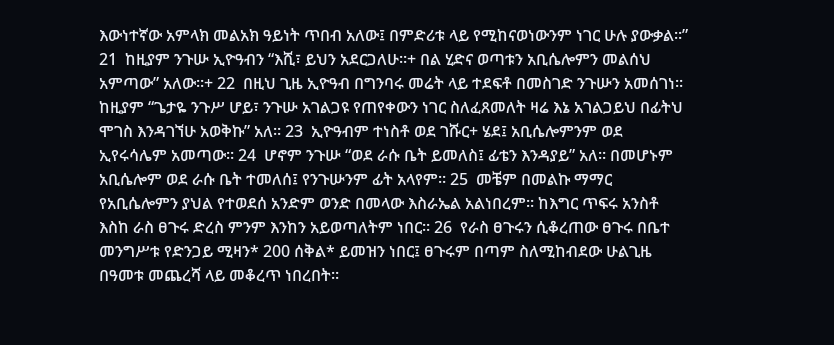እውነተኛው አምላክ መልአክ ዓይነት ጥበብ አለው፤ በምድሪቱ ላይ የሚከናወነውንም ነገር ሁሉ ያውቃል።” 21  ከዚያም ንጉሡ ኢዮዓብን “እሺ፣ ይህን አደርጋለሁ።+ በል ሂድና ወጣቱን አቢሴሎምን መልሰህ አምጣው” አለው።+ 22  በዚህ ጊዜ ኢዮዓብ በግንባሩ መሬት ላይ ተደፍቶ በመስገድ ንጉሡን አመሰገነ። ከዚያም “ጌታዬ ንጉሥ ሆይ፣ ንጉሡ አገልጋዩ የጠየቀውን ነገር ስለፈጸመለት ዛሬ እኔ አገልጋይህ በፊትህ ሞገስ እንዳገኘሁ አወቅኩ” አለ። 23  ኢዮዓብም ተነስቶ ወደ ገሹር+ ሄደ፤ አቢሴሎምንም ወደ ኢየሩሳሌም አመጣው። 24  ሆኖም ንጉሡ “ወደ ራሱ ቤት ይመለስ፤ ፊቴን እንዳያይ” አለ። በመሆኑም አቢሴሎም ወደ ራሱ ቤት ተመለሰ፤ የንጉሡንም ፊት አላየም። 25  መቼም በመልኩ ማማር የአቢሴሎምን ያህል የተወደሰ አንድም ወንድ በመላው እስራኤል አልነበረም። ከእግር ጥፍሩ አንስቶ እስከ ራስ ፀጉሩ ድረስ ምንም እንከን አይወጣለትም ነበር። 26  የራስ ፀጉሩን ሲቆረጠው ፀጉሩ በቤተ መንግሥቱ የድንጋይ ሚዛን* 200 ሰቅል* ይመዝን ነበር፤ ፀጉሩም በጣም ስለሚከብደው ሁልጊዜ በዓመቱ መጨረሻ ላይ መቆረጥ ነበረበት።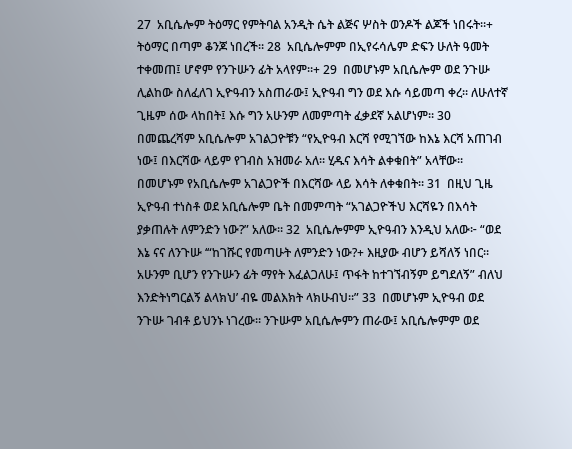27  አቢሴሎም ትዕማር የምትባል አንዲት ሴት ልጅና ሦስት ወንዶች ልጆች ነበሩት።+ ትዕማር በጣም ቆንጆ ነበረች። 28  አቢሴሎምም በኢየሩሳሌም ድፍን ሁለት ዓመት ተቀመጠ፤ ሆኖም የንጉሡን ፊት አላየም።+ 29  በመሆኑም አቢሴሎም ወደ ንጉሡ ሊልከው ስለፈለገ ኢዮዓብን አስጠራው፤ ኢዮዓብ ግን ወደ እሱ ሳይመጣ ቀረ። ለሁለተኛ ጊዜም ሰው ላከበት፤ እሱ ግን አሁንም ለመምጣት ፈቃደኛ አልሆነም። 30  በመጨረሻም አቢሴሎም አገልጋዮቹን “የኢዮዓብ እርሻ የሚገኘው ከእኔ እርሻ አጠገብ ነው፤ በእርሻው ላይም የገብስ አዝመራ አለ። ሂዱና እሳት ልቀቁበት” አላቸው። በመሆኑም የአቢሴሎም አገልጋዮች በእርሻው ላይ እሳት ለቀቁበት። 31  በዚህ ጊዜ ኢዮዓብ ተነስቶ ወደ አቢሴሎም ቤት በመምጣት “አገልጋዮችህ እርሻዬን በእሳት ያቃጠሉት ለምንድን ነው?” አለው። 32  አቢሴሎምም ኢዮዓብን እንዲህ አለው፦ “ወደ እኔ ናና ለንጉሡ ‘“ከገሹር የመጣሁት ለምንድን ነው?+ እዚያው ብሆን ይሻለኝ ነበር። አሁንም ቢሆን የንጉሡን ፊት ማየት እፈልጋለሁ፤ ጥፋት ከተገኘብኝም ይግደለኝ” ብለህ እንድትነግርልኝ ልላክህ’ ብዬ መልእክት ላክሁብህ።” 33  በመሆኑም ኢዮዓብ ወደ ንጉሡ ገብቶ ይህንኑ ነገረው። ንጉሡም አቢሴሎምን ጠራው፤ አቢሴሎምም ወደ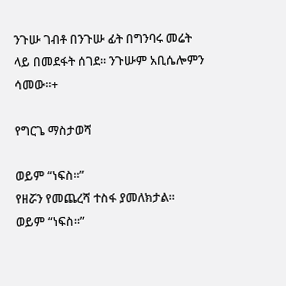ንጉሡ ገብቶ በንጉሡ ፊት በግንባሩ መሬት ላይ በመደፋት ሰገደ። ንጉሡም አቢሴሎምን ሳመው።+

የግርጌ ማስታወሻ

ወይም “ነፍስ።”
የዘሯን የመጨረሻ ተስፋ ያመለክታል።
ወይም “ነፍስ።”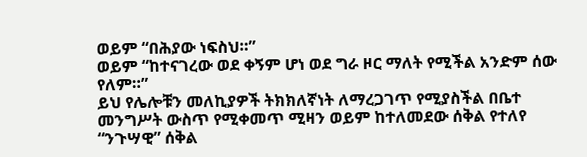ወይም “በሕያው ነፍስህ።”
ወይም “ከተናገረው ወደ ቀኝም ሆነ ወደ ግራ ዞር ማለት የሚችል አንድም ሰው የለም።”
ይህ የሌሎቹን መለኪያዎች ትክክለኛነት ለማረጋገጥ የሚያስችል በቤተ መንግሥት ውስጥ የሚቀመጥ ሚዛን ወይም ከተለመደው ሰቅል የተለየ “ንጉሣዊ” ሰቅል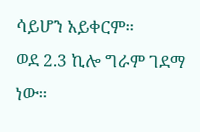ሳይሆን አይቀርም።
ወደ 2.3 ኪሎ ግራም ገደማ ነው።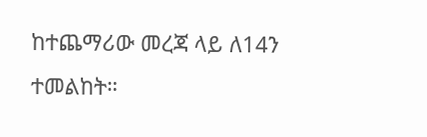ከተጨማሪው መረጃ ላይ ለ14ን ተመልከት።